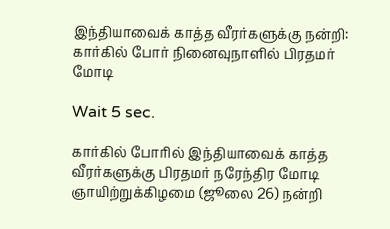இந்தியாவைக் காத்த வீரர்களுக்கு நன்றி: கார்கில் போர் நினைவுநாளில் பிரதமர் மோடி

Wait 5 sec.

கார்கில் போரில் இந்தியாவைக் காத்த வீரர்களுக்கு பிரதமர் நரேந்திர மோடி ஞாயிற்றுக்கிழமை (ஜூலை 26) நன்றி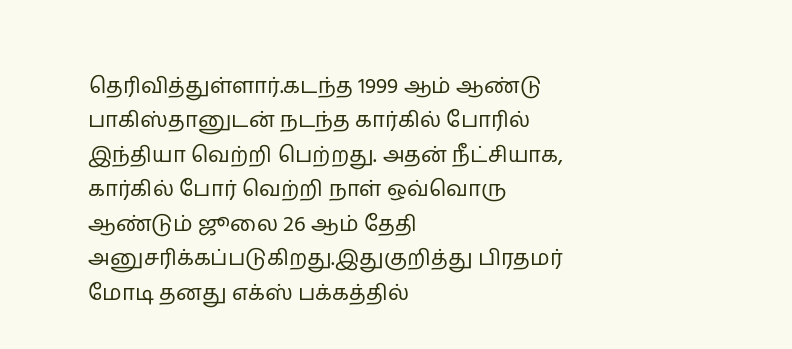தெரிவித்துள்ளார்.கடந்த 1999 ஆம் ஆண்டு பாகிஸ்தானுடன் நடந்த கார்கில் போரில் இந்தியா வெற்றி பெற்றது. அதன் நீட்சியாக, கார்கில் போர் வெற்றி நாள் ஒவ்வொரு ஆண்டும் ஜூலை 26 ஆம் தேதி அனுசரிக்கப்படுகிறது.இதுகுறித்து பிரதமர் மோடி தனது எக்ஸ் பக்கத்தில்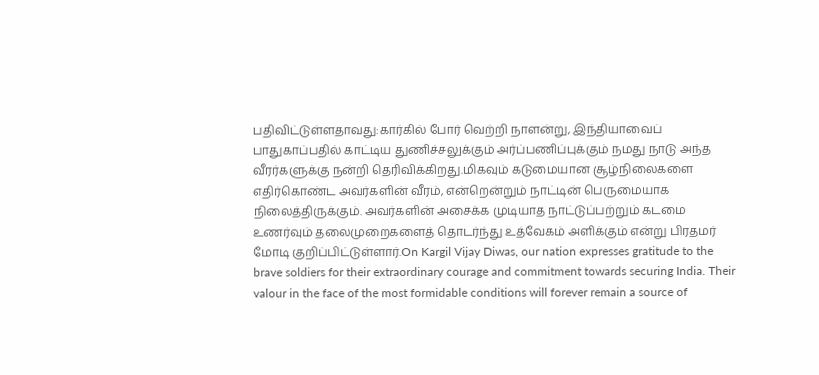பதிவிட்டுள்ளதாவது:கார்கில் போர் வெற்றி நாளன்று, இந்தியாவைப் பாதுகாப்பதில் காட்டிய துணிச்சலுக்கும் அர்ப்பணிப்புக்கும் நமது நாடு அந்த வீரர்களுக்கு நன்றி தெரிவிக்கிறது.மிகவும் கடுமையான சூழ்நிலைகளை எதிர்கொண்ட அவர்களின் வீரம், என்றென்றும் நாட்டின் பெருமையாக நிலைத்திருக்கும். அவர்களின் அசைக்க முடியாத நாட்டுப்பற்றும் கடமை உணர்வும் தலைமுறைகளைத் தொடர்ந்து உத்வேகம் அளிக்கும் என்று பிரதமர் மோடி குறிப்பிட்டுள்ளார்.On Kargil Vijay Diwas, our nation expresses gratitude to the brave soldiers for their extraordinary courage and commitment towards securing India. Their valour in the face of the most formidable conditions will forever remain a source of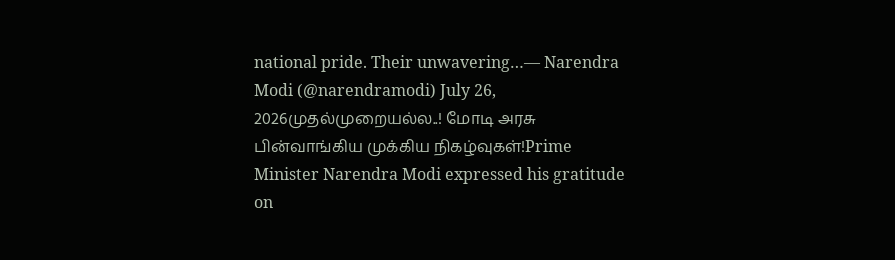national pride. Their unwavering…— Narendra Modi (@narendramodi) July 26, 2026முதல்முறையல்ல..! மோடி அரசு பின்வாங்கிய முக்கிய நிகழ்வுகள்!Prime Minister Narendra Modi expressed his gratitude on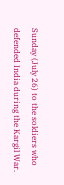Sunday (July 26) to the soldiers who defended India during the Kargil War.